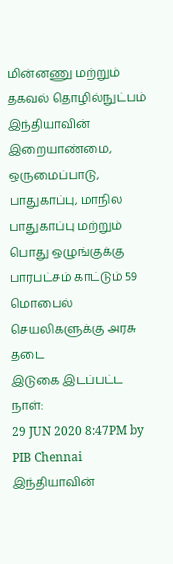மின்னணு மற்றும் தகவல் தொழில்நுட்பம்
இந்தியாவின் இறையாண்மை, ஒருமைப்பாடு, பாதுகாப்பு, மாநில பாதுகாப்பு மற்றும் பொது ஒழுங்குக்கு பாரபட்சம் காட்டும் 59 மொபைல் செயலிகளுக்கு அரசு தடை
இடுகை இடப்பட்ட நாள்:
29 JUN 2020 8:47PM by PIB Chennai
இந்தியாவின்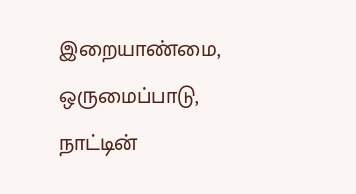இறையாண்மை, ஒருமைப்பாடு, நாட்டின்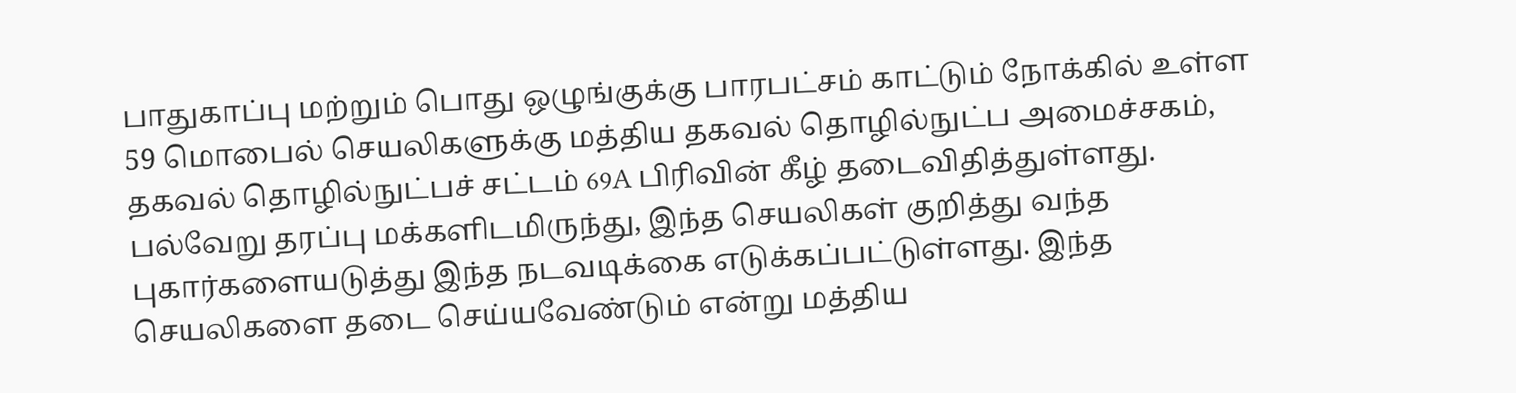பாதுகாப்பு மற்றும் பொது ஒழுங்குக்கு பாரபட்சம் காட்டும் நோக்கில் உள்ள 59 மொபைல் செயலிகளுக்கு மத்திய தகவல் தொழில்நுட்ப அமைச்சகம், தகவல் தொழில்நுட்பச் சட்டம் 69A பிரிவின் கீழ் தடைவிதித்துள்ளது. பல்வேறு தரப்பு மக்களிடமிருந்து, இந்த செயலிகள் குறித்து வந்த புகார்களையடுத்து இந்த நடவடிக்கை எடுக்கப்பட்டுள்ளது. இந்த செயலிகளை தடை செய்யவேண்டும் என்று மத்திய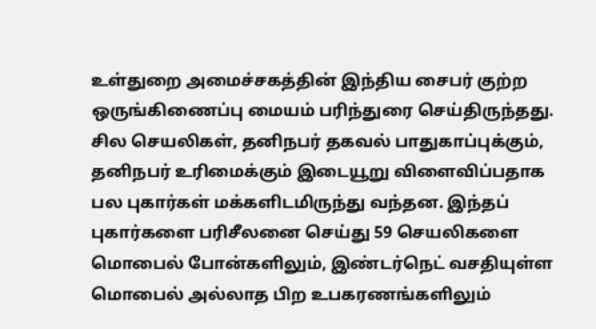உள்துறை அமைச்சகத்தின் இந்திய சைபர் குற்ற ஒருங்கிணைப்பு மையம் பரிந்துரை செய்திருந்தது. சில செயலிகள், தனிநபர் தகவல் பாதுகாப்புக்கும், தனிநபர் உரிமைக்கும் இடையூறு விளைவிப்பதாக பல புகார்கள் மக்களிடமிருந்து வந்தன. இந்தப் புகார்களை பரிசீலனை செய்து 59 செயலிகளை மொபைல் போன்களிலும், இண்டர்நெட் வசதியுள்ள மொபைல் அல்லாத பிற உபகரணங்களிலும்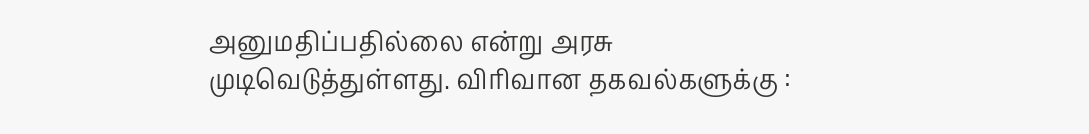அனுமதிப்பதில்லை என்று அரசு முடிவெடுத்துள்ளது. விரிவான தகவல்களுக்கு :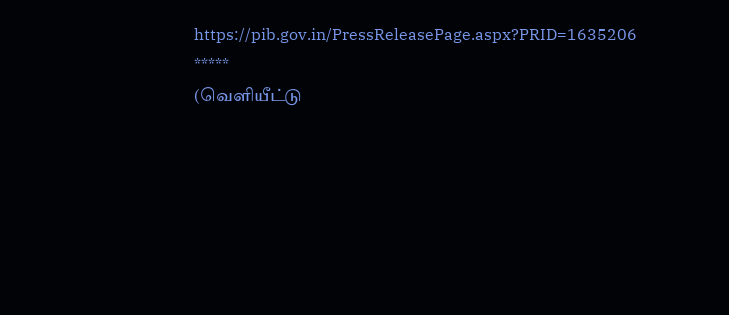https://pib.gov.in/PressReleasePage.aspx?PRID=1635206
*****
(வெளியீட்டு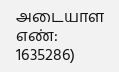அடையாள எண்: 1635286)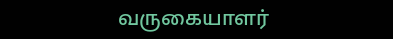வருகையாளர்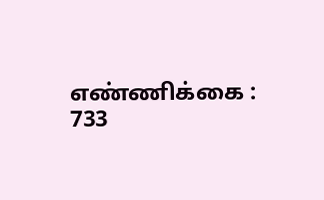எண்ணிக்கை : 733